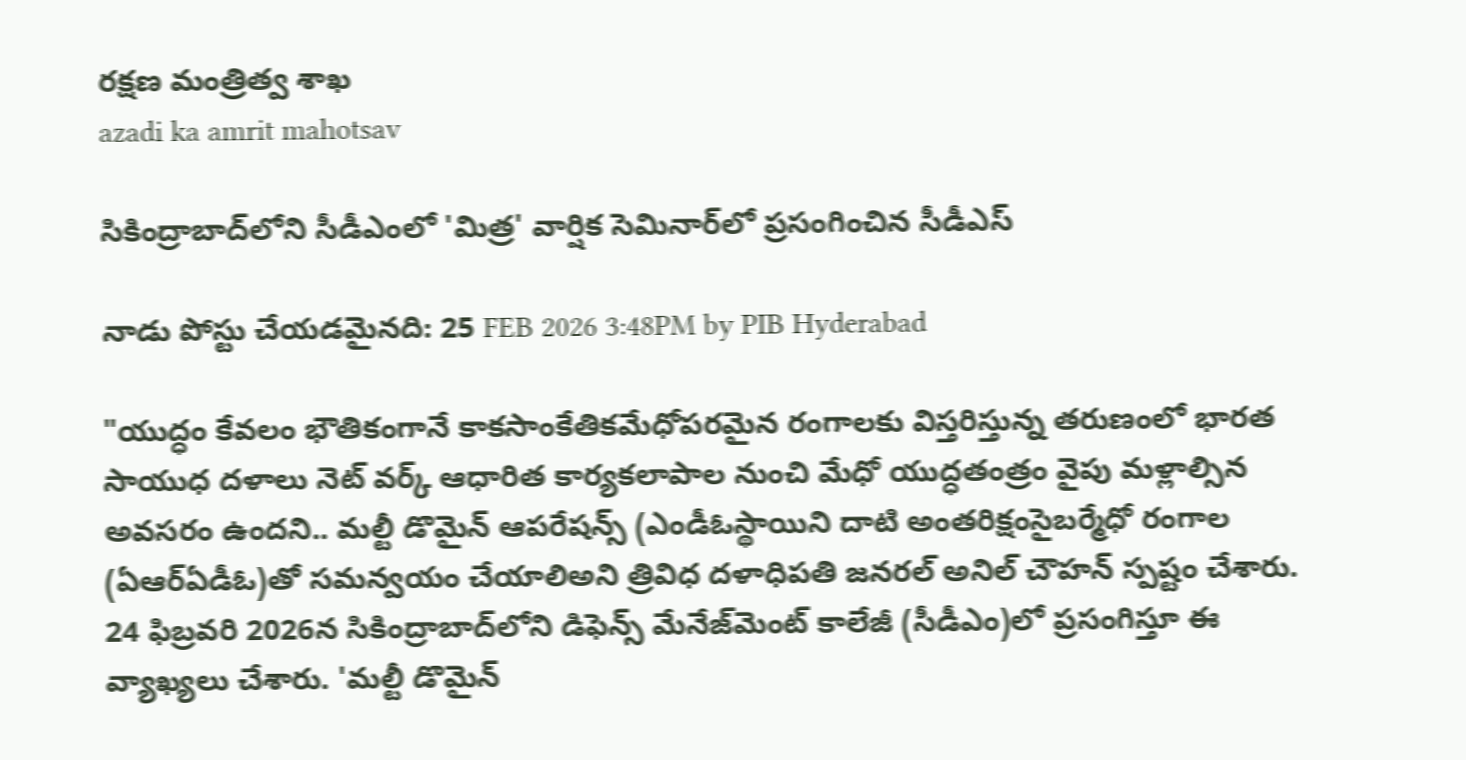రక్ష‌ణ మంత్రిత్వ శాఖ‌
azadi ka amrit mahotsav

సికింద్రాబాద్‌లోని సీడీఎంలో 'మిత్ర' వార్షిక సెమినార్‌లో ప్రసంగించిన సీడీఎస్

నాడు పోస్టు చేయడమైనది: 25 FEB 2026 3:48PM by PIB Hyderabad

"యుద్ధం కేవలం భౌతికంగానే కాకసాంకేతికమేధోపరమైన రంగాలకు విస్తరిస్తున్న తరుణంలో భారత సాయుధ దళాలు నెట్ వర్క్ ఆధారిత కార్యకలాపాల నుంచి మేధో యుద్ధతంత్రం వైపు మళ్లాల్సిన అవసరం ఉందని.. మల్టీ డొమైన్ ఆపరేషన్స్ (ఎండీఓస్థాయిని దాటి అంతరిక్షంసైబర్మేధో రంగాల (ఏఆర్ఏడీఓ)తో సమన్వయం చేయాలిఅని త్రివిధ దళాధిపతి జనరల్ అనిల్ చౌహన్ స్పష్టం చేశారు. 24 ఫిబ్రవరి 2026న సికింద్రాబాద్‌లోని డిఫెన్స్ మేనేజ్‌మెంట్ కాలేజీ (సీడీఎం)లో ప్రసంగిస్తూ ఈ వ్యాఖ్యలు చేశారు. 'మల్టీ డొమైన్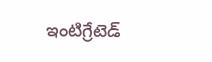ఇంటిగ్రేటెడ్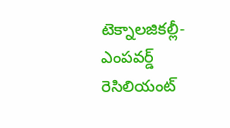టెక్నాలజికల్లీ-ఎంపవర్డ్ రెసిలియంట్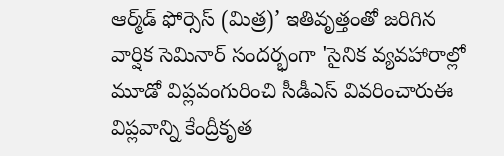ఆర్మ్‌డ్ ఫోర్సెస్ (మిత్ర)’ ఇతివృత్తంతో జరిగిన వార్షిక సెమినార్ సందర్భంగా 'సైనిక వ్యవహారాల్లో మూడో విప్లవంగురించి సీడీఎస్ వివరించారుఈ విప్లవాన్ని కేంద్రీకృత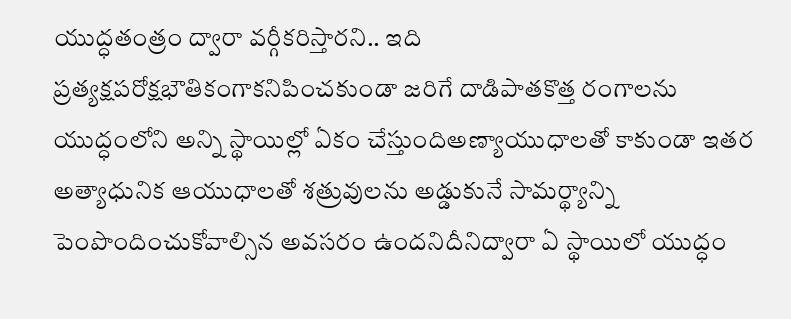యుద్ధతంత్రం ద్వారా వర్గీకరిస్తారని.. ఇది ప్రత్యక్షపరోక్షభౌతికంగాకనిపించకుండా జరిగే దాడిపాతకొత్త రంగాలను యుద్ధంలోని అన్ని స్థాయిల్లో ఏకం చేస్తుందిఅణ్యాయుధాలతో కాకుండా ఇతర అత్యాధునిక ఆయుధాలతో శత్రువులను అడ్డుకునే సామర్థ్యాన్ని పెంపొందించుకోవాల్సిన అవసరం ఉందనిదీనిద్వారా ఏ స్థాయిలో యుద్ధం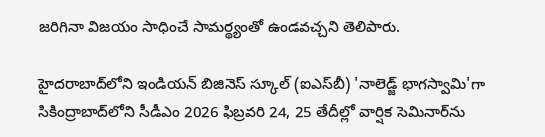జరిగినా విజయం సాధించే సామర్థ్యంతో ఉండవచ్చని తెలిపారు.

హైదరాబాద్‌లోని ఇండియన్ బిజినెస్ స్కూల్ (ఐఎస్‌బీ) 'నాలెడ్జ్ భాగస్వామి'గా సికింద్రాబాద్‌లోని సీడీఎం 2026 ఫిబ్రవరి 24, 25 తేదీల్లో వార్షిక సెమినార్‌ను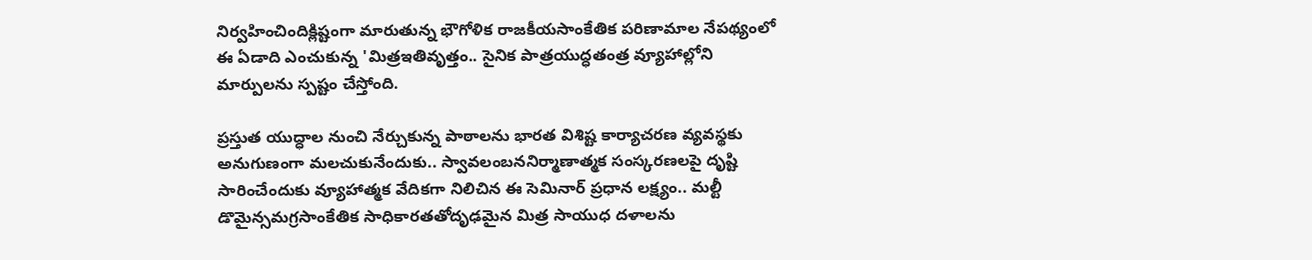నిర్వహించిందిక్లిష్టంగా మారుతున్న భౌగోళిక రాజకీయసాంకేతిక పరిణామాల నేపథ్యంలో ఈ ఏడాది ఎంచుకున్న 'మిత్రఇతివృత్తం.. సైనిక పాత్రయుద్ధతంత్ర వ్యూహాల్లోని మార్పులను స్పష్టం చేస్తోంది.

ప్రస్తుత యుద్ధాల నుంచి నేర్చుకున్న పాఠాలను భారత విశిష్ట కార్యాచరణ వ్యవస్థకు అనుగుణంగా మలచుకునేందుకు.. స్వావలంబననిర్మాణాత్మక సంస్కరణలపై దృష్టి సారించేందుకు వ్యూహాత్మక వేదికగా నిలిచిన ఈ సెమినార్ ప్రధాన లక్ష్యం.. మల్టీ డొమైన్సమగ్రసాంకేతిక సాధికారతతోదృఢమైన మిత్ర సాయుధ దళాలను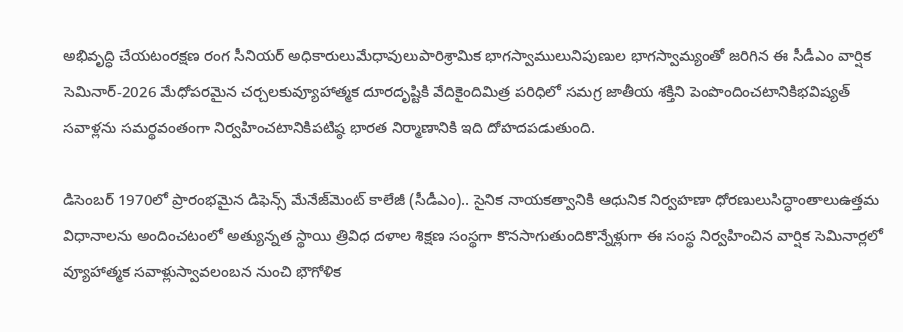అభివృద్ధి చేయటంరక్షణ రంగ సీనియర్ అధికారులుమేధావులుపారిశ్రామిక భాగస్వాములునిపుణుల భాగస్వామ్యంతో జరిగిన ఈ సీడీఎం వార్షిక సెమినార్-2026 మేధోపరమైన చర్చలకువ్యూహాత్మక దూరదృష్టికి వేదికైందిమిత్ర పరిధిలో సమగ్ర జాతీయ శక్తిని పెంపొందించటానికిభవిష్యత్ సవాళ్లను సమర్థవంతంగా నిర్వహించటానికిపటిష్ఠ భారత నిర్మాణానికి ఇది దోహదపడుతుంది.

డిసెంబర్ 1970లో ప్రారంభమైన డిఫెన్స్ మేనేజ్‌మెంట్ కాలేజీ (సీడీఎం).. సైనిక నాయకత్వానికి ఆధునిక నిర్వహణా ధోరణులుసిద్ధాంతాలుఉత్తమ విధానాలను అందించటంలో అత్యున్నత స్థాయి త్రివిధ దళాల శిక్షణ సంస్థగా కొనసాగుతుందికొన్నేళ్లుగా ఈ సంస్థ నిర్వహించిన వార్షిక సెమినార్లలో వ్యూహాత్మక సవాళ్లుస్వావలంబన నుంచి భౌగోళిక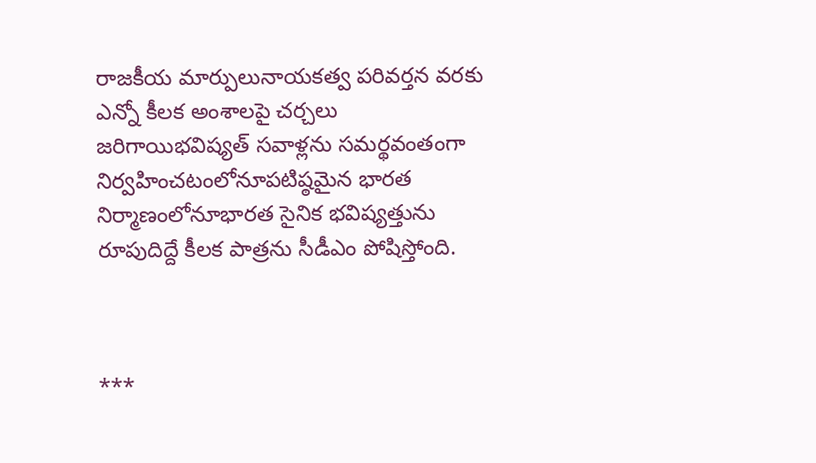రాజకీయ మార్పులునాయకత్వ పరివర్తన వరకు ఎన్నో కీలక అంశాలపై చర్చలు జరిగాయిభవిష్యత్ సవాళ్లను సమర్థవంతంగా నిర్వహించటంలోనూపటిష్ఠమైన భారత నిర్మాణంలోనూభారత సైనిక భవిష్యత్తును రూపుదిద్దే కీలక పాత్రను సీడీఎం పోషిస్తోంది.



***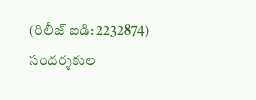(రిలీజ్ ఐడి: 2232874) సందర్శకుల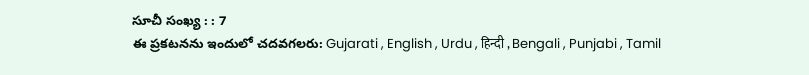సూచీ సంఖ్య : : 7
ఈ ప్రకటనను ఇందులో చదవగలరు: Gujarati , English , Urdu , हिन्दी , Bengali , Punjabi , Tamil